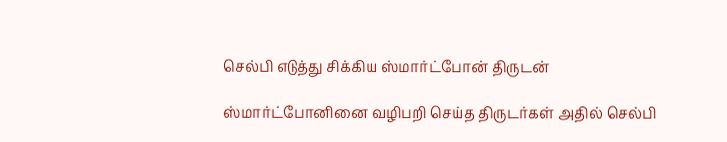செல்பி எடுத்து சிக்கிய ஸ்மார்ட்போன் திருடன்

ஸ்மார்ட்போனினை வழிபறி செய்த திருடர்கள் அதில் செல்பி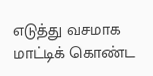எடுத்து வசமாக மாட்டிக் கொண்ட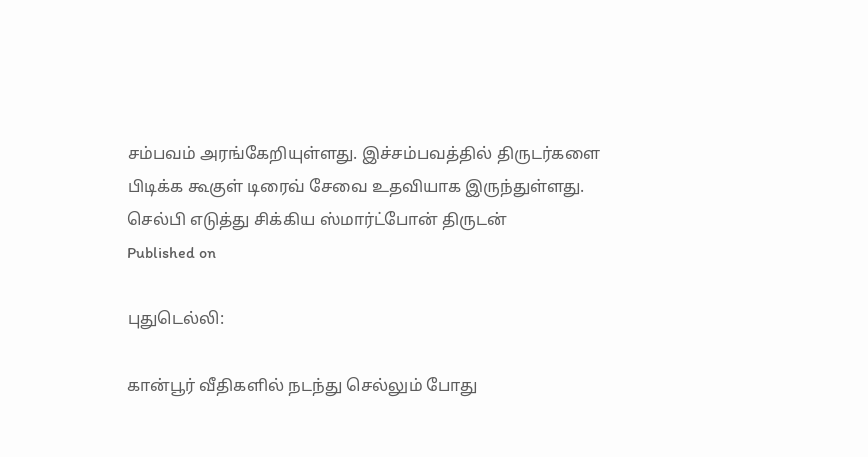சம்பவம் அரங்கேறியுள்ளது. இச்சம்பவத்தில் திருடர்களை பிடிக்க கூகுள் டிரைவ் சேவை உதவியாக இருந்துள்ளது.
செல்பி எடுத்து சிக்கிய ஸ்மார்ட்போன் திருடன்
Published on

புதுடெல்லி:

கான்பூர் வீதிகளில் நடந்து செல்லும் போது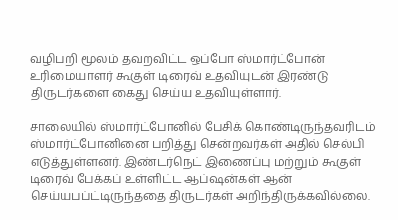வழிபறி மூலம் தவறவிட்ட ஒப்போ ஸ்மார்ட்போன் உரிமையாளர் கூகுள் டிரைவ் உதவியுடன் இரண்டு திருடர்களை கைது செய்ய உதவியுள்ளார்.

சாலையில் ஸ்மார்ட்போனில் பேசிக் கொண்டிருந்தவரிடம் ஸ்மார்ட்போனினை பறித்து சென்றவர்கள் அதில் செல்பி எடுத்துள்ளனர். இண்டர்நெட் இணைப்பு மற்றும் கூகுள் டிரைவ் பேக்கப் உள்ளிட்ட ஆப்ஷன்கள் ஆன் செய்யபப்ட்டிருந்ததை திருடர்கள் அறிந்திருக்கவில்லை.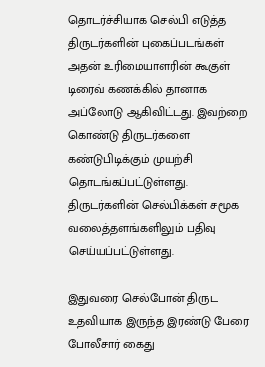தொடர்ச்சியாக செல்பி எடுத்த திருடர்களின் புகைப்படங்கள் அதன் உரிமையாளரின் கூகுள் டிரைவ் கணக்கில் தானாக அப்லோடு ஆகிவிட்டது. இவற்றை கொண்டு திருடர்களை கண்டுபிடிக்கும் முயற்சி தொடங்கப்பட்டுள்ளது. திருடர்களின் செல்பிக்கள் சமூக வலைத்தளங்களிலும் பதிவு செய்யப்பட்டுள்ளது.

இதுவரை செல்போன் திருட உதவியாக இருந்த இரண்டு பேரை போலீசார் கைது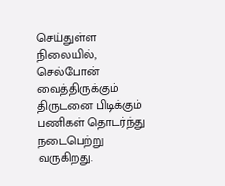செய்துள்ள நிலையில், செல்போன் வைத்திருக்கும் திருடனை பிடிக்கும் பணிகள் தொடர்ந்து நடைபெற்று வருகிறது.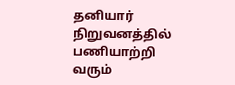தனியார் நிறுவனத்தில் பணியாற்றி வரும்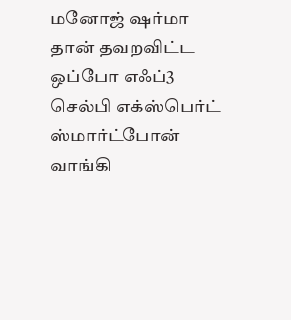மனோஜ் ஷர்மா தான் தவறவிட்ட ஒப்போ எஃப்3 செல்பி எக்ஸ்பெர்ட் ஸ்மார்ட்போன் வாங்கி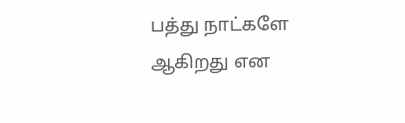பத்து நாட்களே ஆகிறது என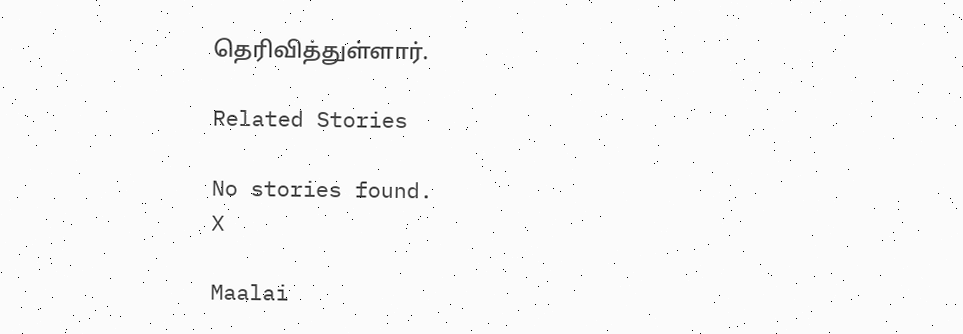தெரிவித்துள்ளார்.

Related Stories

No stories found.
X

Maalai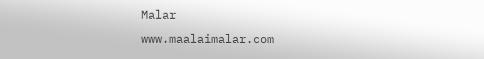Malar
www.maalaimalar.com